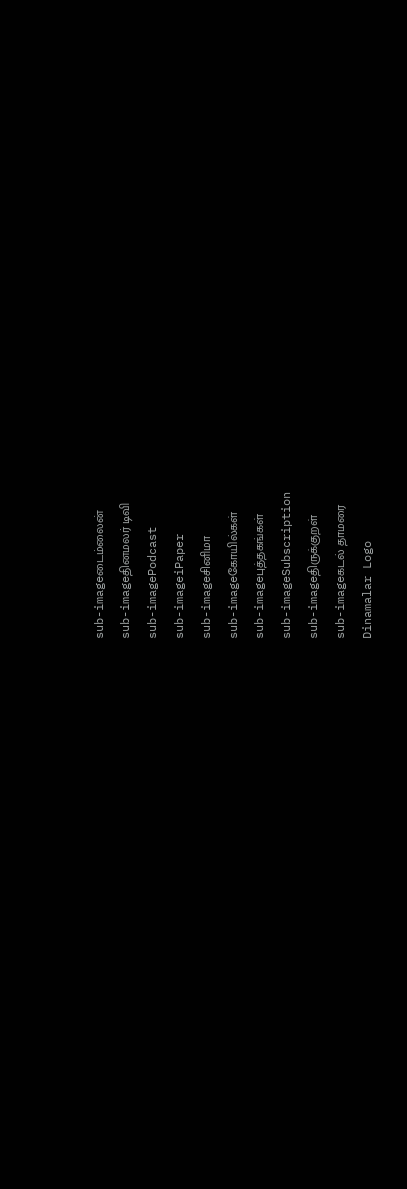sub-imageடைம்லைன்
sub-imageதினமலர் டிவி
sub-imagePodcast
sub-imageiPaper
sub-imageசினிமா
sub-imageகோயில்கள்
sub-imageபுத்தகங்கள்
sub-imageSubscription
sub-imageதிருக்குறள்
sub-imageகடல் தாமரை
Dinamalar Logo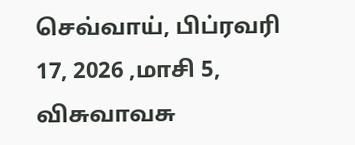செவ்வாய், பிப்ரவரி 17, 2026 ,மாசி 5, விசுவாவசு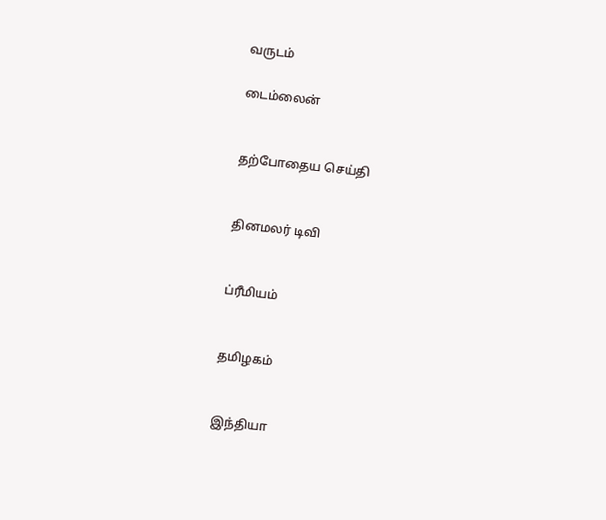வருடம்

டைம்லைன்


தற்போதைய செய்தி


தினமலர் டிவி


ப்ரீமியம்


தமிழகம்


இந்தியா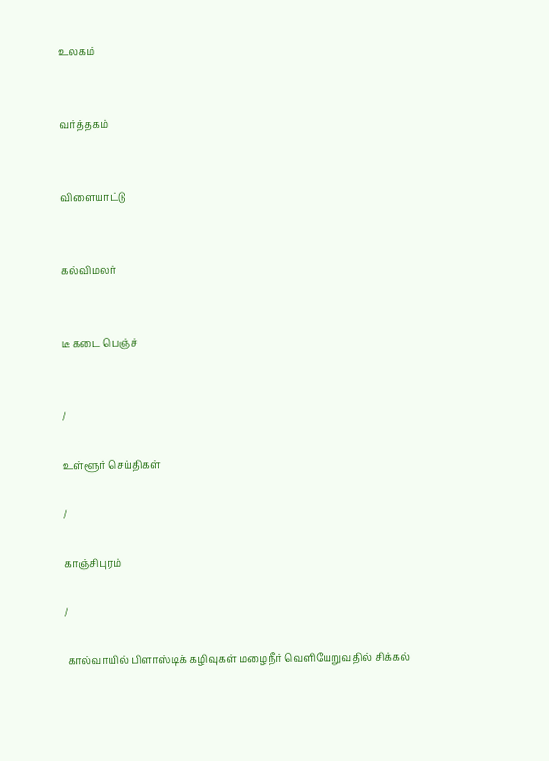உலகம்


வர்த்தகம்


விளையாட்டு


கல்விமலர்


டீ கடை பெஞ்ச்


/

உள்ளூர் செய்திகள்

/

காஞ்சிபுரம்

/

 கால்வாயில் பிளாஸ்டிக் கழிவுகள் மழைநீர் வெளியேறுவதில் சிக்கல்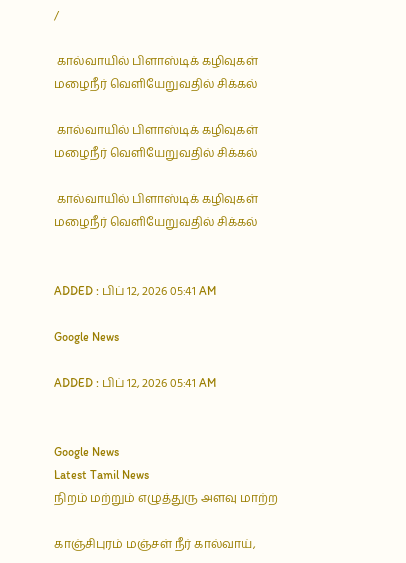/

 கால்வாயில் பிளாஸ்டிக் கழிவுகள் மழைநீர் வெளியேறுவதில் சிக்கல்

 கால்வாயில் பிளாஸ்டிக் கழிவுகள் மழைநீர் வெளியேறுவதில் சிக்கல்

 கால்வாயில் பிளாஸ்டிக் கழிவுகள் மழைநீர் வெளியேறுவதில் சிக்கல்


ADDED : பிப் 12, 2026 05:41 AM

Google News

ADDED : பிப் 12, 2026 05:41 AM


Google News
Latest Tamil News
நிறம் மற்றும் எழுத்துரு அளவு மாற்ற

காஞ்சிபுரம் மஞ்சள் நீர் கால்வாய்,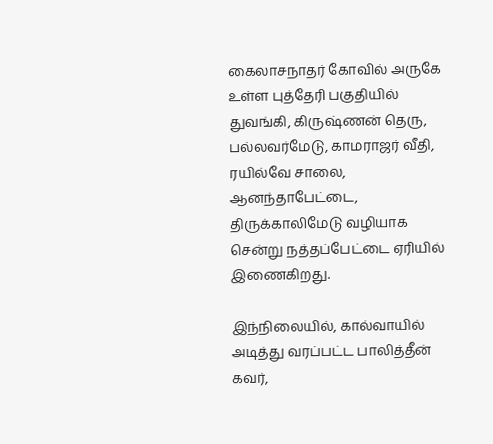கைலாசநாதர் கோவில் அருகே உள்ள புத்தேரி பகுதியில் துவங்கி, கிருஷ்ணன் தெரு, பல்லவர்மேடு, காமராஜர் வீதி, ரயில்வே சாலை, ஆனந்தாபேட்டை, திருக்காலிமேடு வழியாக சென்று நத்தப்பேட்டை ஏரியில் இணைகிறது.

இந்நிலையில், கால்வாயில் அடித்து வரப்பட்ட பாலித்தீன் கவர்,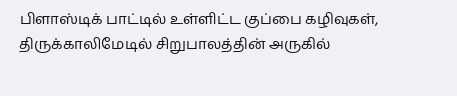பிளாஸ்டிக் பாட்டில் உள்ளிட்ட குப்பை கழிவுகள், திருக்காலிமேடில் சிறுபாலத்தின் அருகில்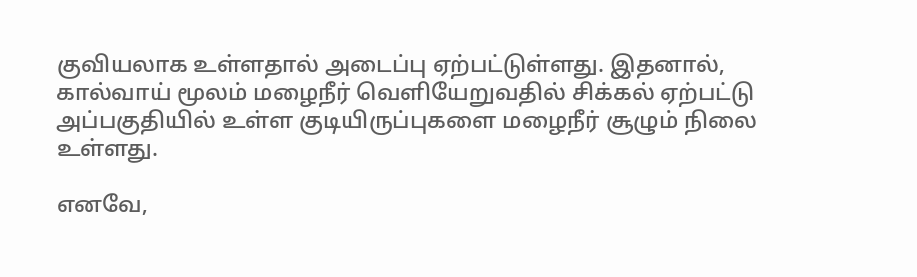குவியலாக உள்ளதால் அடைப்பு ஏற்பட்டுள்ளது. இதனால், கால்வாய் மூலம் மழைநீர் வெளியேறுவதில் சிக்கல் ஏற்பட்டு அப்பகுதியில் உள்ள குடியிருப்புகளை மழைநீர் சூழும் நிலை உள்ளது.

எனவே,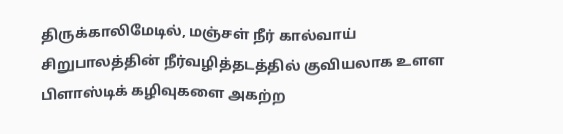திருக்காலிமேடில், மஞ்சள் நீர் கால்வாய் சிறுபாலத்தின் நீர்வழித்தடத்தில் குவியலாக உளள பிளாஸ்டிக் கழிவுகளை அகற்ற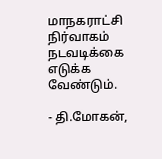மாநகராட்சி நிர்வாகம் நடவடிக்கை எடுக்க வேண்டும்.

- தி.மோகன்,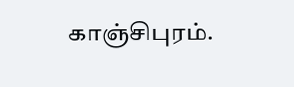காஞ்சிபுரம்.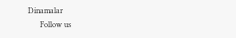Dinamalar
      Follow us